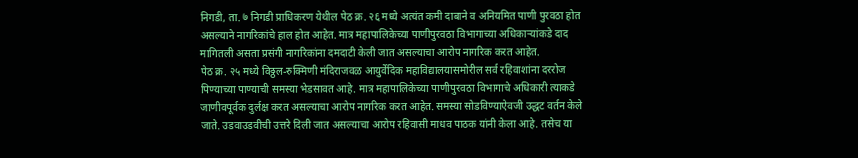निगडी, ता. ७ निगडी प्राधिकरण येथील पेठ क्र. २६ मध्ये अत्यंत कमी दाबाने व अनियमित पाणी पुरवठा होत असल्याने नागरिकांचे हाल होत आहेत. मात्र महापालिकेच्या पाणीपुरवठा विभागाच्या अधिकाऱ्यांकडे दाद मागितली असता प्रसंगी नागरिकांना दमदाटी केली जात असल्याचा आरोप नागरिक करत आहेत.
पेठ क्र. २५ मध्ये विठ्ठल-रुक्मिणी मंदिराजवळ आयुर्वेदिक महाविद्यालयासमोरील सर्व रहिवाशांना दररोज पिण्याच्या पाण्याची समस्या भेडसावत आहे. मात्र महापालिकेच्या पाणीपुरवठा विभागाचे अधिकारी त्याकडे जाणीवपूर्वक दुर्लक्ष करत असल्याचा आरोप नागरिक करत आहेत. समस्या सोडविण्याऐवजी उद्धट वर्तन केले जाते. उडवाउडवीची उत्तरे दिली जात असल्याचा आरोप रहिवासी माधव पाठक यांनी केला आहे. तसेच या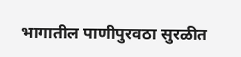भागातील पाणीपुरवठा सुरळीत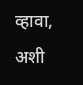व्हावा, अशी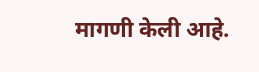मागणी केली आहे.